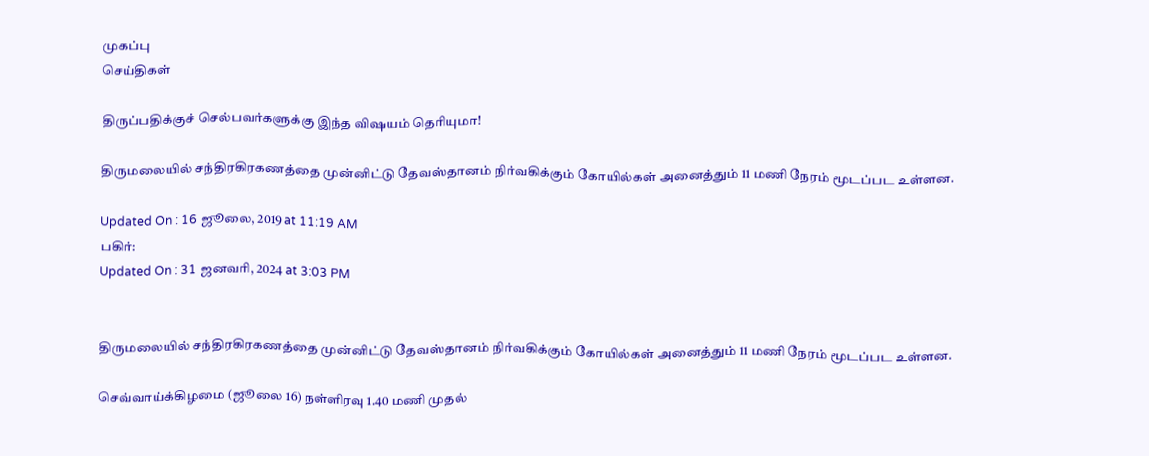முகப்பு
செய்திகள்

திருப்பதிக்குச் செல்பவர்களுக்கு இந்த விஷயம் தெரியுமா!

திருமலையில் சந்திரகிரகணத்தை முன்னிட்டு தேவஸ்தானம் நிர்வகிக்கும் கோயில்கள் அனைத்தும் 11 மணி நேரம் மூடப்பட உள்ளன.

Updated On : 16 ஜூலை, 2019 at 11:19 AM
பகிர்:
Updated On : 31 ஜனவரி, 2024 at 3:03 PM


திருமலையில் சந்திரகிரகணத்தை முன்னிட்டு தேவஸ்தானம் நிர்வகிக்கும் கோயில்கள் அனைத்தும் 11 மணி நேரம் மூடப்பட உள்ளன.

செவ்வாய்க்கிழமை (ஜூலை 16) நள்ளிரவு 1.40 மணி முதல்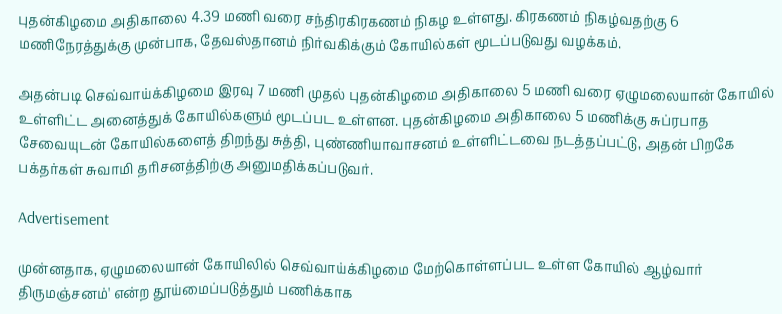புதன்கிழமை அதிகாலை 4.39 மணி வரை சந்திரகிரகணம் நிகழ உள்ளது. கிரகணம் நிகழ்வதற்கு 6 மணிநேரத்துக்கு முன்பாக, தேவஸ்தானம் நிர்வகிக்கும் கோயில்கள் மூடப்படுவது வழக்கம்.

அதன்படி செவ்வாய்க்கிழமை இரவு 7 மணி முதல் புதன்கிழமை அதிகாலை 5 மணி வரை ஏழுமலையான் கோயில் உள்ளிட்ட அனைத்துக் கோயில்களும் மூடப்பட உள்ளன. புதன்கிழமை அதிகாலை 5 மணிக்கு சுப்ரபாத சேவையுடன் கோயில்களைத் திறந்து சுத்தி, புண்ணியாவாசனம் உள்ளிட்டவை நடத்தப்பட்டு, அதன் பிறகே பக்தர்கள் சுவாமி தரிசனத்திற்கு அனுமதிக்கப்படுவர்.

Advertisement

முன்னதாக, ஏழுமலையான் கோயிலில் செவ்வாய்க்கிழமை மேற்கொள்ளப்பட உள்ள கோயில் ஆழ்வார் திருமஞ்சனம்' என்ற தூய்மைப்படுத்தும் பணிக்காக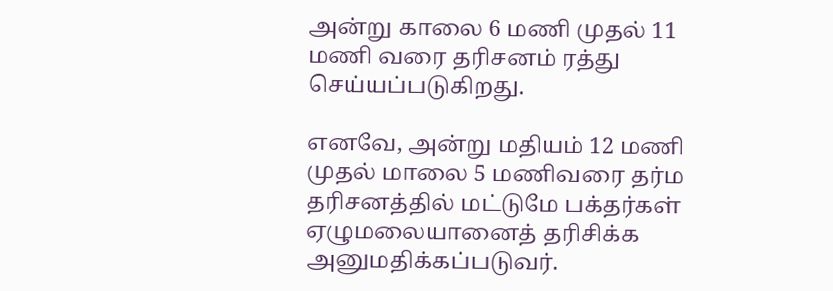அன்று காலை 6 மணி முதல் 11 மணி வரை தரிசனம் ரத்து செய்யப்படுகிறது.

எனவே, அன்று மதியம் 12 மணி முதல் மாலை 5 மணிவரை தர்ம தரிசனத்தில் மட்டுமே பக்தர்கள் ஏழுமலையானைத் தரிசிக்க அனுமதிக்கப்படுவர்.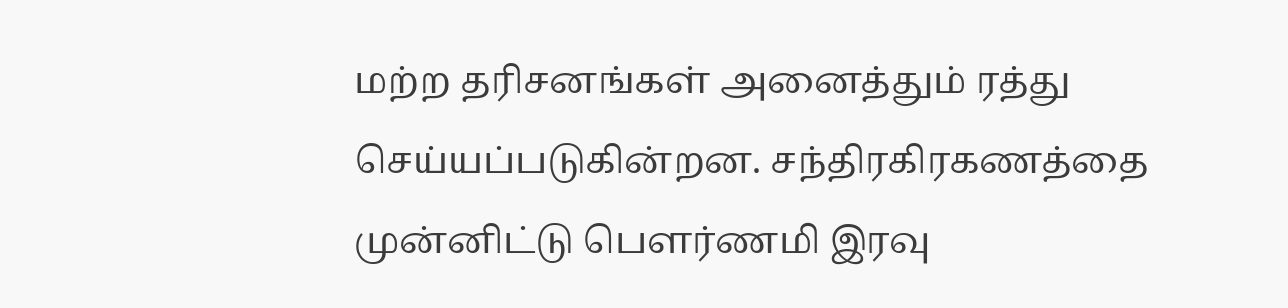மற்ற தரிசனங்கள் அனைத்தும் ரத்து செய்யப்படுகின்றன. சந்திரகிரகணத்தை முன்னிட்டு பௌர்ணமி இரவு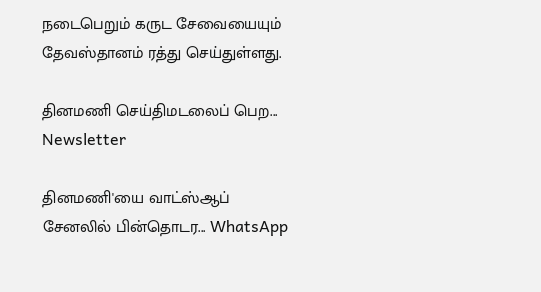நடைபெறும் கருட சேவையையும் தேவஸ்தானம் ரத்து செய்துள்ளது.

தினமணி செய்திமடலைப் பெற... Newsletter

தினமணி'யை வாட்ஸ்ஆப் சேனலில் பின்தொடர... WhatsApp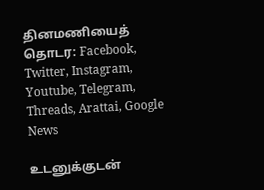தினமணியைத் தொடர: Facebook, Twitter, Instagram, Youtube, Telegram, Threads, Arattai, Google News

உடனுக்குடன்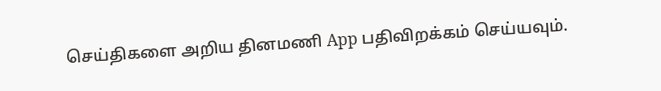செய்திகளை அறிய தினமணி App பதிவிறக்கம் செய்யவும்.